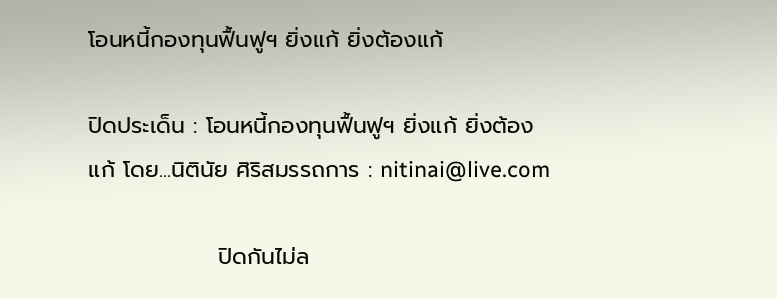โอนหนี้กองทุนฟื้นฟูฯ ยิ่งแก้ ยิ่งต้องแก้

ปิดประเด็น : โอนหนี้กองทุนฟื้นฟูฯ ยิ่งแก้ ยิ่งต้องแก้ โดย...นิตินัย ศิริสมรรถการ : nitinai@live.com

                ปิดกันไม่ล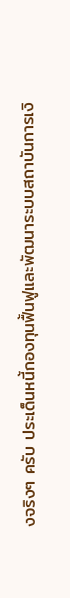งจริงๆ ครับ ประเด็นหนี้กองทุนฟื้นฟูและพัฒนาระบบสถาบันการเงิ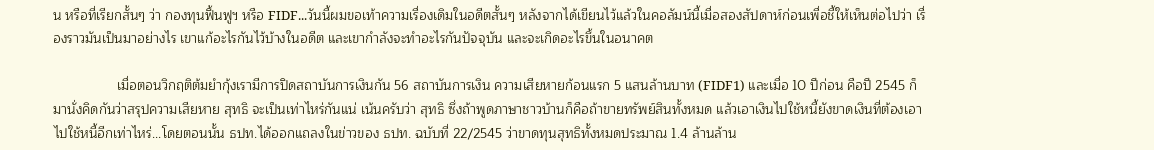น หรือที่เรียกสั้นๆ ว่า กองทุนฟื้นฟูฯ หรือ FIDF...วันนี้ผมขอเท้าความเรื่องเดิมในอดีตสั้นๆ หลังจากได้เขียนไว้แล้วในคอลัมน์นี้เมื่อสองสัปดาห์ก่อนเพื่อชี้ให้เห็นต่อไปว่า เรื่องราวมันเป็นมาอย่างไร เขาแก้อะไรกันไว้บ้างในอดีต และเขากำลังจะทำอะไรกันปัจจุบัน และจะเกิดอะไรขึ้นในอนาคต

                 เมื่อตอนวิกฤติต้มยำกุ้งเรามีการปิดสถาบันการเงินกัน 56 สถาบันการเงิน ความเสียหายก้อนแรก 5 แสนล้านบาท (FIDF1) และเมื่อ 10 ปีก่อน คือปี 2545 ก็มานั่งคิดกันว่าสรุปความเสียหาย สุทธิ จะเป็นเท่าไหร่กันแน่ เน้นครับว่า สุทธิ ซึ่งถ้าพูดภาษาชาวบ้านก็คือถ้าขายทรัพย์สินทั้งหมด แล้วเอาเงินไปใช้หนี้ยังขาดเงินที่ต้องเอาไปใช้หนี้อีกเท่าไหร่...โดยตอนนั้น ธปท.ได้ออกแถลงในข่าวของ ธปท. ฉบับที่ 22/2545 ว่าขาดทุนสุทธิทั้งหมดประมาณ 1.4 ล้านล้าน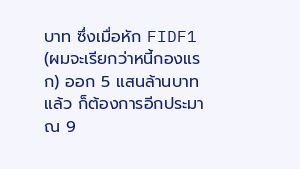บาท ซึ่งเมื่อหัก FIDF1 (ผมจะเรียกว่าหนี้กองแรก) ออก 5 แสนล้านบาทแล้ว ก็ต้องการอีกประมาณ 9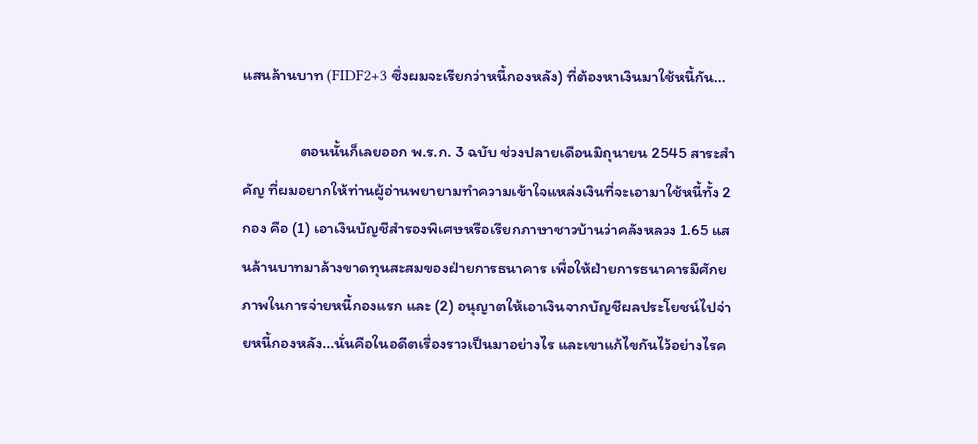แสนล้านบาท (FIDF2+3 ซึ่งผมจะเรียกว่าหนี้กองหลัง) ที่ต้องหาเงินมาใช้หนี้กัน...

                ตอนนั้นก็เลยออก พ.ร.ก. 3 ฉบับ ช่วงปลายเดือนมิถุนายน 2545 สาระสำคัญ ที่ผมอยากให้ท่านผู้อ่านพยายามทำความเข้าใจแหล่งเงินที่จะเอามาใช้หนี้ทั้ง 2 กอง คือ (1) เอาเงินบัญชีสำรองพิเศษหรือเรียกภาษาชาวบ้านว่าคลังหลวง 1.65 แสนล้านบาทมาล้างขาดทุนสะสมของฝ่ายการธนาคาร เพื่อให้ฝ่ายการธนาคารมีศักยภาพในการจ่ายหนี้กองแรก และ (2) อนุญาตให้เอาเงินจากบัญชีผลประโยชน์ไปจ่ายหนี้กองหลัง...นั่นคือในอดีตเรื่องราวเป็นมาอย่างไร และเขาแก้ไขกันไว้อย่างไรค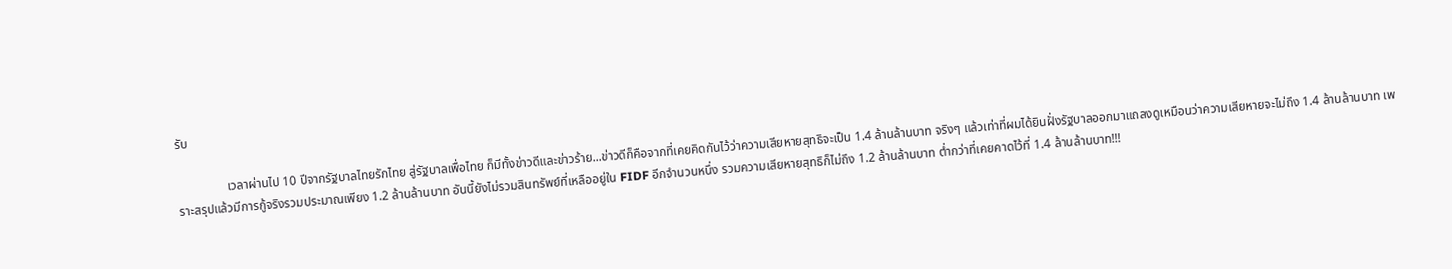รับ

                เวลาผ่านไป 10 ปีจากรัฐบาลไทยรักไทย สู่รัฐบาลเพื่อไทย ก็มีทั้งข่าวดีและข่าวร้าย...ข่าวดีก็คือจากที่เคยคิดกันไว้ว่าความเสียหายสุทธิจะเป็น 1.4 ล้านล้านบาท จริงๆ แล้วเท่าที่ผมได้ยินฝั่งรัฐบาลออกมาแถลงดูเหมือนว่าความเสียหายจะไม่ถึง 1.4 ล้านล้านบาท เพราะสรุปแล้วมีการกู้จริงรวมประมาณเพียง 1.2 ล้านล้านบาท อันนี้ยังไม่รวมสินทรัพย์ที่เหลืออยู่ใน FIDF อีกจำนวนหนึ่ง รวมความเสียหายสุทธิก็ไม่ถึง 1.2 ล้านล้านบาท ต่ำกว่าที่เคยคาดไว้ที่ 1.4 ล้านล้านบาท!!!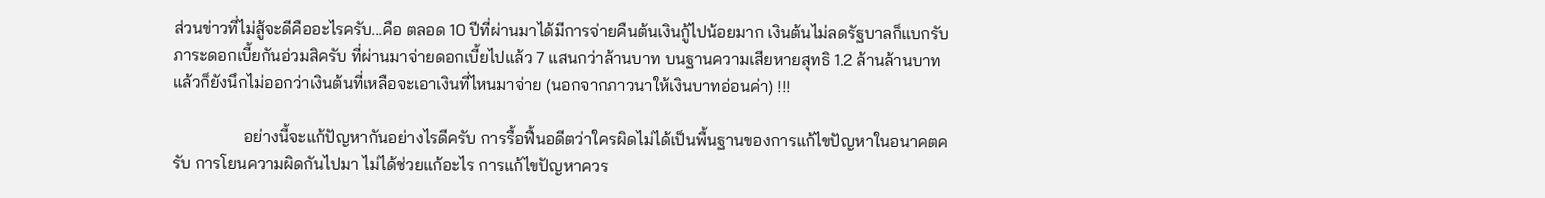ส่วนข่าวที่ไม่สู้จะดีคืออะไรครับ...คือ ตลอด 10 ปีที่ผ่านมาได้มีการจ่ายคืนต้นเงินกู้ไปน้อยมาก เงินต้นไม่ลดรัฐบาลก็แบกรับภาระดอกเบี้ยกันอ่วมสิครับ ที่ผ่านมาจ่ายดอกเบี้ยไปแล้ว 7 แสนกว่าล้านบาท บนฐานความเสียหายสุทธิ 1.2 ล้านล้านบาท แล้วก็ยังนึกไม่ออกว่าเงินต้นที่เหลือจะเอาเงินที่ไหนมาจ่าย (นอกจากภาวนาให้เงินบาทอ่อนค่า) !!!

                 อย่างนี้จะแก้ปัญหากันอย่างไรดีครับ การรื้อฟื้นอดีตว่าใครผิดไม่ได้เป็นพื้นฐานของการแก้ไขปัญหาในอนาคตครับ การโยนความผิดกันไปมา ไม่ได้ช่วยแก้อะไร การแก้ไขปัญหาควร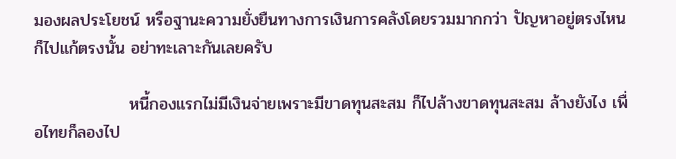มองผลประโยชน์ หรือฐานะความยั่งยืนทางการเงินการคลังโดยรวมมากกว่า ปัญหาอยู่ตรงไหนก็ไปแก้ตรงนั้น อย่าทะเลาะกันเลยครับ

                หนี้กองแรกไม่มีเงินจ่ายเพราะมีขาดทุนสะสม ก็ไปล้างขาดทุนสะสม ล้างยังไง เพื่อไทยก็ลองไป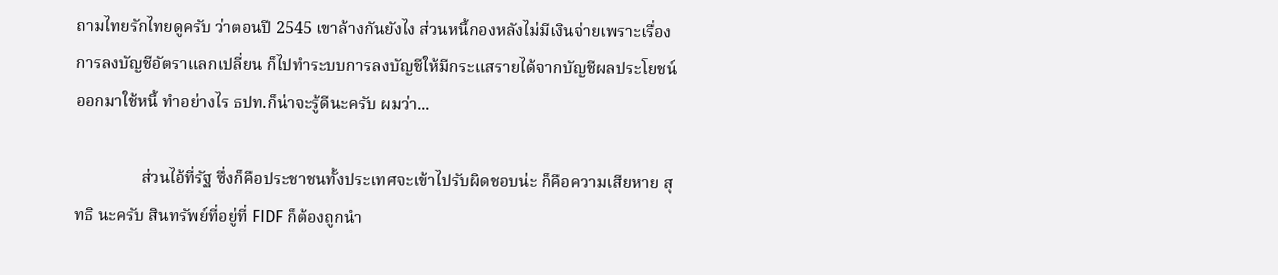ถามไทยรักไทยดูครับ ว่าตอนปี 2545 เขาล้างกันยังไง ส่วนหนี้กองหลังไม่มีเงินจ่ายเพราะเรื่องการลงบัญชีอัตราแลกเปลี่ยน ก็ไปทำระบบการลงบัญชีให้มีกระแสรายได้จากบัญชีผลประโยชน์ออกมาใช้หนี้ ทำอย่างไร ธปท.ก็น่าจะรู้ดีนะครับ ผมว่า...

                ส่วนไอ้ที่รัฐ ซึ่งก็คือประชาชนทั้งประเทศจะเข้าไปรับผิดชอบน่ะ ก็คือความเสียหาย สุทธิ นะครับ สินทรัพย์ที่อยู่ที่ FIDF ก็ต้องถูกนำ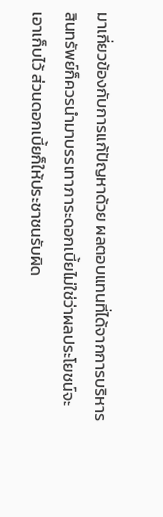มาเกี่ยวข้องกับการแก้ปัญหาด้วย ผลตอบแทนที่ได้จากการบริหารสินทรัพย์ก็ควรนำมาบรรเทาภาระดอกเบี้ยไม่ใช่ว่าผลประโยชน์จะเอาเก็บไว้ ส่วนดอกเบี้ยก็ให้ประชาชนรับผิด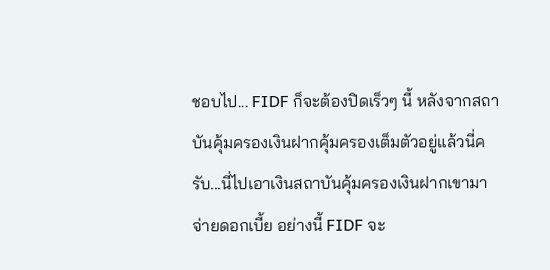ชอบไป... FIDF ก็จะต้องปิดเร็วๆ นี้ หลังจากสถาบันคุ้มครองเงินฝากคุ้มครองเต็มตัวอยู่แล้วนี่ครับ...นี่ไปเอาเงินสถาบันคุ้มครองเงินฝากเขามาจ่ายดอกเบี้ย อย่างนี้ FIDF จะ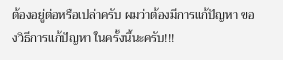ต้องอยู่ต่อหรือเปล่าครับ ผมว่าต้องมีการแก้ปัญหา ของวิธีการแก้ปัญหา ในครั้งนี้นะครับ!!!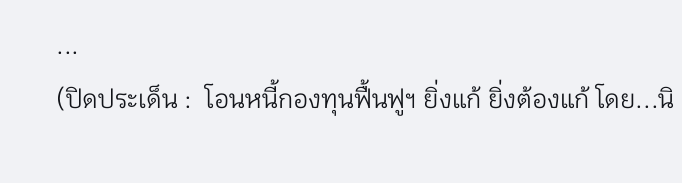...
(ปิดประเด็น :  โอนหนี้กองทุนฟื้นฟูฯ ยิ่งแก้ ยิ่งต้องแก้ โดย...นิ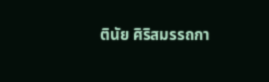ตินัย ศิริสมรรถกา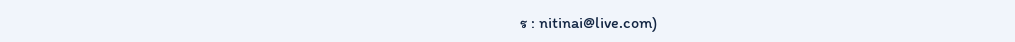ร : nitinai@live.com)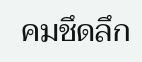คมชึดลึก